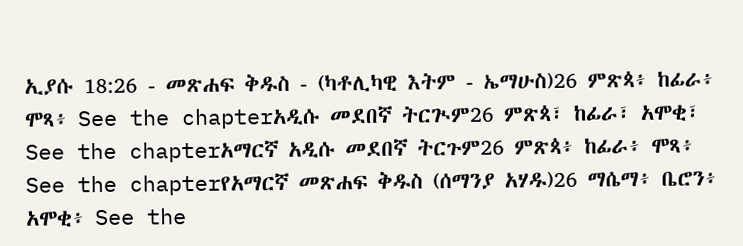ኢያሱ 18:26 - መጽሐፍ ቅዱስ - (ካቶሊካዊ እትም - ኤማሁስ)26 ምጽጳ፥ ከፊራ፥ ሞጻ፥ See the chapterአዲሱ መደበኛ ትርጒም26 ምጽጳ፣ ከፊራ፣ አሞቂ፣ See the chapterአማርኛ አዲሱ መደበኛ ትርጉም26 ምጽጳ፥ ከፊራ፥ ሞጻ፥ See the chapterየአማርኛ መጽሐፍ ቅዱስ (ሰማንያ አሃዱ)26 ማሴማ፥ ቤሮን፥ አሞቂ፥ See the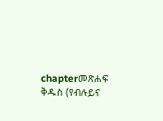chapterመጽሐፍ ቅዱስ (የብሉይና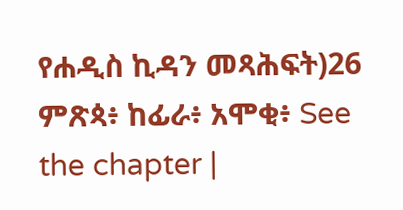የሐዲስ ኪዳን መጻሕፍት)26 ምጽጳ፥ ከፊራ፥ አሞቂ፥ See the chapter |